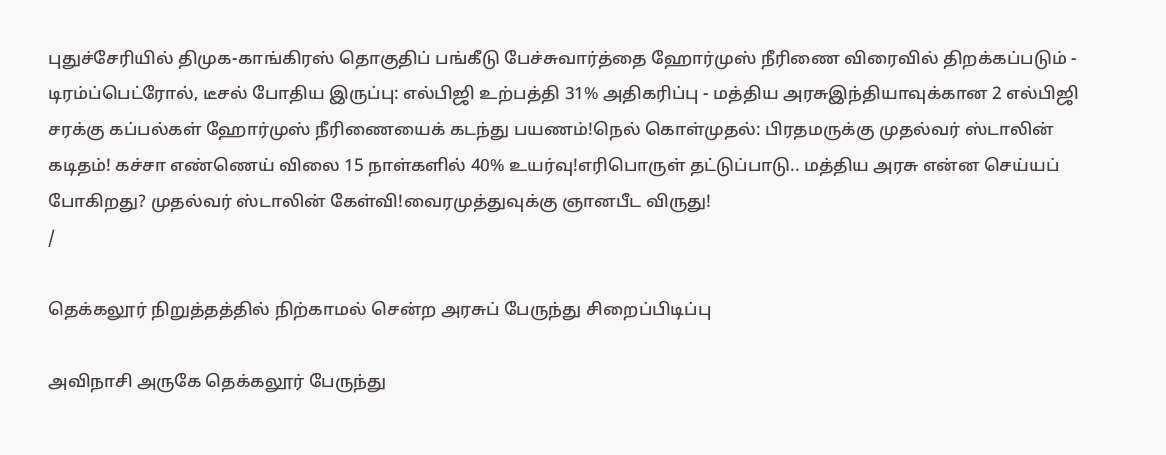புதுச்சேரியில் திமுக-காங்கிரஸ் தொகுதிப் பங்கீடு பேச்சுவார்த்தை ஹோர்முஸ் நீரிணை விரைவில் திறக்கப்படும் - டிரம்ப்பெட்ரோல், டீசல் போதிய இருப்பு: எல்பிஜி உற்பத்தி 31% அதிகரிப்பு - மத்திய அரசுஇந்தியாவுக்கான 2 எல்பிஜி சரக்கு கப்பல்கள் ஹோர்முஸ் நீரிணையைக் கடந்து பயணம்!நெல் கொள்முதல்: பிரதமருக்கு முதல்வர் ஸ்டாலின் கடிதம்! கச்சா எண்ணெய் விலை 15 நாள்களில் 40% உயர்வு!எரிபொருள் தட்டுப்பாடு.. மத்திய அரசு என்ன செய்யப் போகிறது? முதல்வர் ஸ்டாலின் கேள்வி!வைரமுத்துவுக்கு ஞானபீட விருது!
/

தெக்கலூர் நிறுத்தத்தில் நிற்காமல் சென்ற அரசுப் பேருந்து சிறைப்பிடிப்பு

அவிநாசி அருகே தெக்கலூர் பேருந்து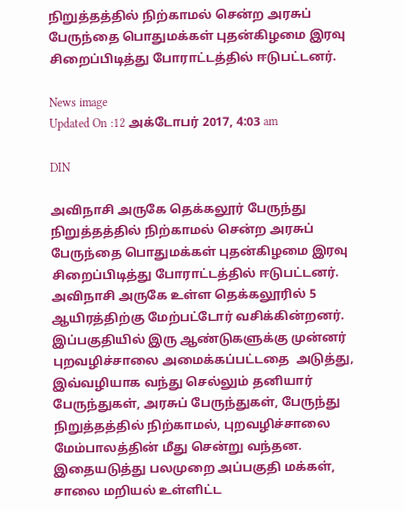நிறுத்தத்தில் நிற்காமல் சென்ற அரசுப் பேருந்தை பொதுமக்கள் புதன்கிழமை இரவு சிறைப்பிடித்து போராட்டத்தில் ஈடுபட்டனர்.

News image
Updated On :12 அக்டோபர் 2017, 4:03 am

DIN

அவிநாசி அருகே தெக்கலூர் பேருந்து நிறுத்தத்தில் நிற்காமல் சென்ற அரசுப் பேருந்தை பொதுமக்கள் புதன்கிழமை இரவு சிறைப்பிடித்து போராட்டத்தில் ஈடுபட்டனர்.
அவிநாசி அருகே உள்ள தெக்கலூரில் 5 ஆயிரத்திற்கு மேற்பட்டோர் வசிக்கின்றனர்.  இப்பகுதியில் இரு ஆண்டுகளுக்கு முன்னர் புறவழிச்சாலை அமைக்கப்பட்டதை  அடுத்து, இவ்வழியாக வந்து செல்லும் தனியார் பேருந்துகள், அரசுப் பேருந்துகள், பேருந்து நிறுத்தத்தில் நிற்காமல், புறவழிச்சாலை மேம்பாலத்தின் மீது சென்று வந்தன.
இதையடுத்து பலமுறை அப்பகுதி மக்கள்,  சாலை மறியல் உள்ளிட்ட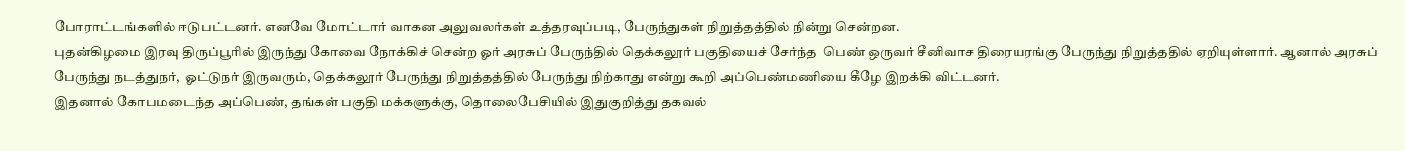போராட்டங்களில் ஈடுபட்டனர். எனவே மோட்டார் வாகன அலுவலர்கள் உத்தரவுப்படி, பேருந்துகள் நிறுத்தத்தில் நின்று சென்றன.
புதன்கிழமை இரவு திருப்பூரில் இருந்து கோவை நோக்கிச் சென்ற ஓர் அரசுப் பேருந்தில் தெக்கலூர் பகுதியைச் சேர்ந்த  பெண் ஒருவர் சீனிவாச திரையரங்கு பேருந்து நிறுத்ததில் ஏறியுள்ளார். ஆனால் அரசுப் பேருந்து நடத்துநர்,  ஓட்டுநர் இருவரும், தெக்கலூர் பேருந்து நிறுத்தத்தில் பேருந்து நிற்காது என்று கூறி அப்பெண்மணியை கீழே இறக்கி விட்டனர்.
இதனால் கோபமடைந்த அப்பெண், தங்கள் பகுதி மக்களுக்கு, தொலைபேசியில் இதுகுறித்து தகவல்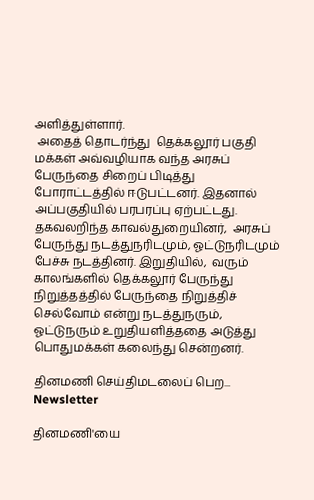அளித்துள்ளார்.
 அதைத் தொடர்ந்து  தெக்கலூர் பகுதி மக்கள் அவ்வழியாக வந்த அரசுப் பேருந்தை சிறைப் பிடித்து போராட்டத்தில் ஈடுபட்டனர். இதனால் அப்பகுதியில் பரபரப்பு ஏற்பட்டது.
தகவலறிந்த காவல்துறையினர்,  அரசுப் பேருந்து நடத்துநரிடமும், ஓட்டுநரிடமும் பேச்சு நடத்தினர். இறுதியில்,  வரும் காலங்களில் தெக்கலூர் பேருந்து நிறுத்தத்தில் பேருந்தை நிறுத்திச் செல்வோம் என்று நடத்துநரும், ஓட்டுநரும் உறுதியளித்ததை அடுத்து பொதுமக்கள் கலைந்து சென்றனர்.

தினமணி செய்திமடலைப் பெற... Newsletter

தினமணி'யை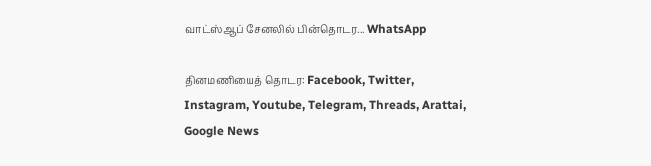வாட்ஸ்ஆப் சேனலில் பின்தொடர... WhatsApp

தினமணியைத் தொடர: Facebook, Twitter, Instagram, Youtube, Telegram, Threads, Arattai, Google News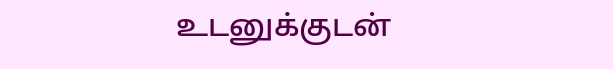உடனுக்குடன்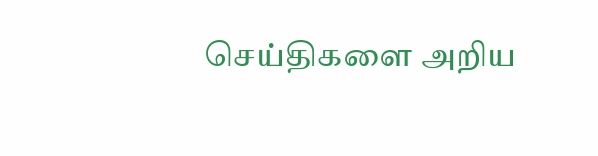செய்திகளை அறிய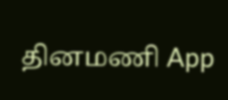தினமணி App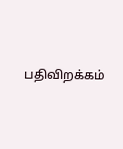பதிவிறக்கம்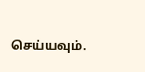செய்யவும்.